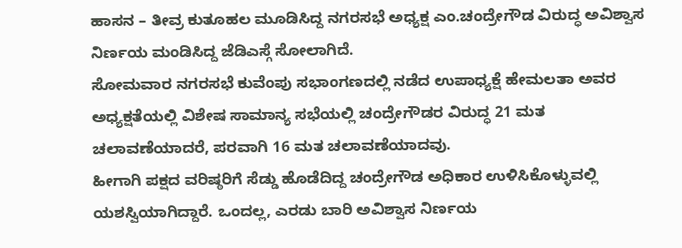ಹಾಸನ – ತೀವ್ರ ಕುತೂಹಲ ಮೂಡಿಸಿದ್ದ ನಗರಸಭೆ ಅಧ್ಯಕ್ಷ ಎಂ.ಚಂದ್ರೇಗೌಡ ವಿರುದ್ಧ ಅವಿಶ್ವಾಸ ನಿರ್ಣಯ ಮಂಡಿಸಿದ್ದ ಜೆಡಿಎಸ್ಗೆ ಸೋಲಾಗಿದೆ.
ಸೋಮವಾರ ನಗರಸಭೆ ಕುವೆಂಪು ಸಭಾಂಗಣದಲ್ಲಿ ನಡೆದ ಉಪಾಧ್ಯಕ್ಷೆ ಹೇಮಲತಾ ಅವರ ಅಧ್ಯಕ್ಷತೆಯಲ್ಲಿ ವಿಶೇಷ ಸಾಮಾನ್ಯ ಸಭೆಯಲ್ಲಿ ಚಂದ್ರೇಗೌಡರ ವಿರುದ್ಧ 21 ಮತ ಚಲಾವಣೆಯಾದರೆ, ಪರವಾಗಿ 16 ಮತ ಚಲಾವಣೆಯಾದವು.
ಹೀಗಾಗಿ ಪಕ್ಷದ ವರಿಷ್ಠರಿಗೆ ಸೆಡ್ಡು ಹೊಡೆದಿದ್ದ ಚಂದ್ರೇಗೌಡ ಅಧಿಕಾರ ಉಳಿಸಿಕೊಳ್ಳುವಲ್ಲಿ ಯಶಸ್ವಿಯಾಗಿದ್ದಾರೆ. ಒಂದಲ್ಲ, ಎರಡು ಬಾರಿ ಅವಿಶ್ವಾಸ ನಿರ್ಣಯ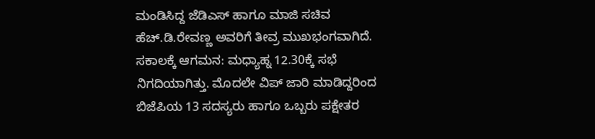ಮಂಡಿಸಿದ್ದ ಜೆಡಿಎಸ್ ಹಾಗೂ ಮಾಜಿ ಸಚಿವ ಹೆಚ್.ಡಿ.ರೇವಣ್ಣ ಅವರಿಗೆ ತೀವ್ರ ಮುಖಭಂಗವಾಗಿದೆ.
ಸಕಾಲಕ್ಕೆ ಆಗಮನ: ಮಧ್ಯಾಹ್ನ 12.30ಕ್ಕೆ ಸಭೆ ನಿಗದಿಯಾಗಿತ್ತು. ಮೊದಲೇ ವಿಪ್ ಜಾರಿ ಮಾಡಿದ್ದರಿಂದ ಬಿಜೆಪಿಯ 13 ಸದಸ್ಯರು ಹಾಗೂ ಒಬ್ಬರು ಪಕ್ಷೇತರ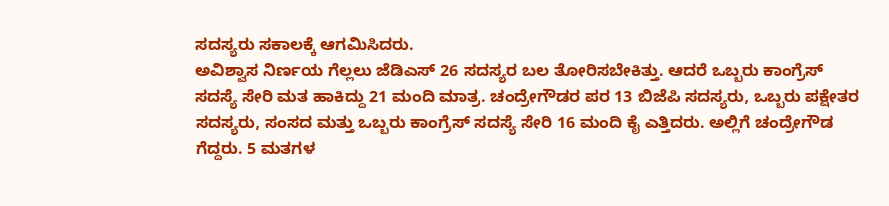ಸದಸ್ಯರು ಸಕಾಲಕ್ಕೆ ಆಗಮಿಸಿದರು.
ಅವಿಶ್ವಾಸ ನಿರ್ಣಯ ಗೆಲ್ಲಲು ಜೆಡಿಎಸ್ 26 ಸದಸ್ಯರ ಬಲ ತೋರಿಸಬೇಕಿತ್ತು. ಆದರೆ ಒಬ್ಬರು ಕಾಂಗ್ರೆಸ್ ಸದಸ್ಯೆ ಸೇರಿ ಮತ ಹಾಕಿದ್ದು 21 ಮಂದಿ ಮಾತ್ರ. ಚಂದ್ರೇಗೌಡರ ಪರ 13 ಬಿಜೆಪಿ ಸದಸ್ಯರು, ಒಬ್ಬರು ಪಕ್ಷೇತರ ಸದಸ್ಯರು, ಸಂಸದ ಮತ್ತು ಒಬ್ಬರು ಕಾಂಗ್ರೆಸ್ ಸದಸ್ಯೆ ಸೇರಿ 16 ಮಂದಿ ಕೈ ಎತ್ತಿದರು. ಅಲ್ಲಿಗೆ ಚಂದ್ರೇಗೌಡ ಗೆದ್ದರು. 5 ಮತಗಳ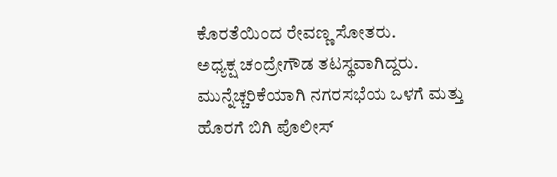ಕೊರತೆಯಿಂದ ರೇವಣ್ಣ ಸೋತರು.
ಅಧ್ಯಕ್ಷ ಚಂದ್ರೇಗೌಡ ತಟಸ್ಥವಾಗಿದ್ದರು.
ಮುನ್ನೆಚ್ಚರಿಕೆಯಾಗಿ ನಗರಸಭೆಯ ಒಳಗೆ ಮತ್ತು ಹೊರಗೆ ಬಿಗಿ ಪೊಲೀಸ್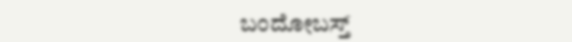ಬಂದೋಬಸ್ತ್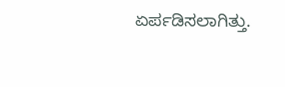ಏರ್ಪಡಿಸಲಾಗಿತ್ತು.